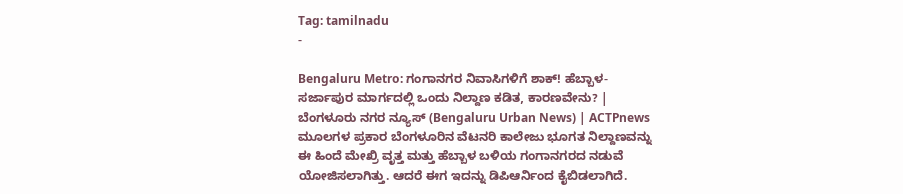Tag: tamilnadu
-

Bengaluru Metro: ಗಂಗಾನಗರ ನಿವಾಸಿಗಳಿಗೆ ಶಾಕ್! ಹೆಬ್ಬಾಳ-ಸರ್ಜಾಪುರ ಮಾರ್ಗದಲ್ಲಿ ಒಂದು ನಿಲ್ದಾಣ ಕಡಿತ, ಕಾರಣವೇನು? | ಬೆಂಗಳೂರು ನಗರ ನ್ಯೂಸ್ (Bengaluru Urban News) | ACTPnews
ಮೂಲಗಳ ಪ್ರಕಾರ ಬೆಂಗಳೂರಿನ ವೆಟನರಿ ಕಾಲೇಜು ಭೂಗತ ನಿಲ್ದಾಣವನ್ನು ಈ ಹಿಂದೆ ಮೇಖ್ರಿ ವೃತ್ತ ಮತ್ತು ಹೆಬ್ಬಾಳ ಬಳಿಯ ಗಂಗಾನಗರದ ನಡುವೆ ಯೋಜಿಸಲಾಗಿತ್ತು. ಆದರೆ ಈಗ ಇದನ್ನು ಡಿಪಿಆರ್ನಿಂದ ಕೈಬಿಡಲಾಗಿದೆ.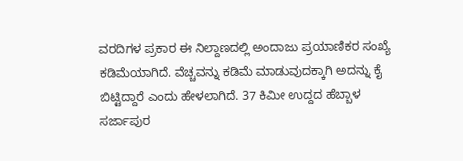ವರದಿಗಳ ಪ್ರಕಾರ ಈ ನಿಲ್ದಾಣದಲ್ಲಿ ಅಂದಾಜು ಪ್ರಯಾಣಿಕರ ಸಂಖ್ಯೆ ಕಡಿಮೆಯಾಗಿದೆ. ವೆಚ್ಚವನ್ನು ಕಡಿಮೆ ಮಾಡುವುದಕ್ಕಾಗಿ ಅದನ್ನು ಕೈ ಬಿಟ್ಟಿದ್ದಾರೆ ಎಂದು ಹೇಳಲಾಗಿದೆ. 37 ಕಿಮೀ ಉದ್ದದ ಹೆಬ್ಬಾಳ ಸರ್ಜಾಪುರ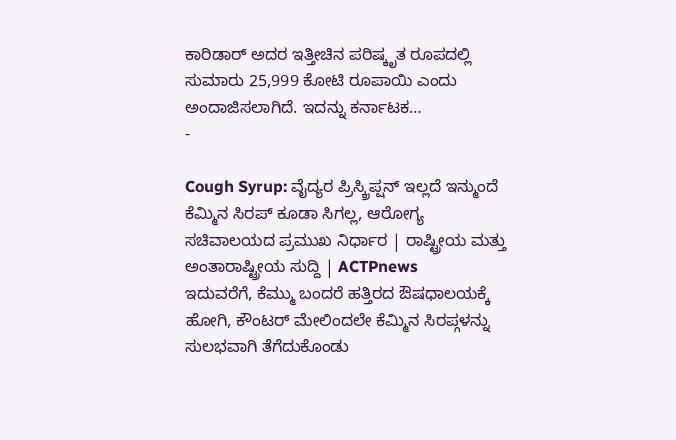ಕಾರಿಡಾರ್ ಅದರ ಇತ್ತೀಚಿನ ಪರಿಷ್ಕೃತ ರೂಪದಲ್ಲಿ ಸುಮಾರು 25,999 ಕೋಟಿ ರೂಪಾಯಿ ಎಂದು ಅಂದಾಜಿಸಲಾಗಿದೆ. ಇದನ್ನು ಕರ್ನಾಟಕ…
-

Cough Syrup: ವೈದ್ಯರ ಪ್ರಿಸ್ಕ್ರಿಪ್ಷನ್ ಇಲ್ಲದೆ ಇನ್ಮುಂದೆ ಕೆಮ್ಮಿನ ಸಿರಪ್ ಕೂಡಾ ಸಿಗಲ್ಲ, ಆರೋಗ್ಯ ಸಚಿವಾಲಯದ ಪ್ರಮುಖ ನಿರ್ಧಾರ | ರಾಷ್ಟ್ರೀಯ ಮತ್ತು ಅಂತಾರಾಷ್ಟ್ರೀಯ ಸುದ್ದಿ | ACTPnews
ಇದುವರೆಗೆ, ಕೆಮ್ಮು ಬಂದರೆ ಹತ್ತಿರದ ಔಷಧಾಲಯಕ್ಕೆ ಹೋಗಿ, ಕೌಂಟರ್ ಮೇಲಿಂದಲೇ ಕೆಮ್ಮಿನ ಸಿರಪ್ಗಳನ್ನು ಸುಲಭವಾಗಿ ತೆಗೆದುಕೊಂಡು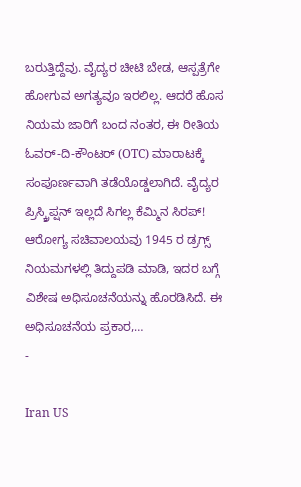ಬರುತ್ತಿದ್ದೆವು. ವೈದ್ಯರ ಚೀಟಿ ಬೇಡ, ಆಸ್ಪತ್ರೆಗೇ ಹೋಗುವ ಅಗತ್ಯವೂ ಇರಲಿಲ್ಲ. ಆದರೆ ಹೊಸ ನಿಯಮ ಜಾರಿಗೆ ಬಂದ ನಂತರ, ಈ ರೀತಿಯ ಓವರ್-ದಿ-ಕೌಂಟರ್ (OTC) ಮಾರಾಟಕ್ಕೆ ಸಂಪೂರ್ಣವಾಗಿ ತಡೆಯೊಡ್ಡಲಾಗಿದೆ. ವೈದ್ಯರ ಪ್ರಿಸ್ಕ್ರಿಪ್ಷನ್ ಇಲ್ಲದೆ ಸಿಗಲ್ಲ ಕೆಮ್ಮಿನ ಸಿರಪ್! ಆರೋಗ್ಯ ಸಚಿವಾಲಯವು 1945 ರ ಡ್ರಗ್ಸ್ ನಿಯಮಗಳಲ್ಲಿ ತಿದ್ದುಪಡಿ ಮಾಡಿ, ಇದರ ಬಗ್ಗೆ ವಿಶೇಷ ಅಧಿಸೂಚನೆಯನ್ನು ಹೊರಡಿಸಿದೆ. ಈ ಅಧಿಸೂಚನೆಯ ಪ್ರಕಾರ,…
-

Iran US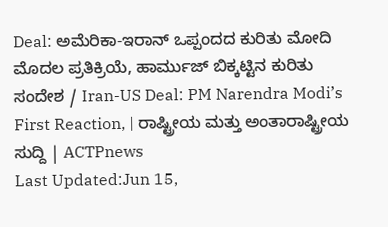Deal: ಅಮೆರಿಕಾ-ಇರಾನ್ ಒಪ್ಪಂದದ ಕುರಿತು ಮೋದಿ ಮೊದಲ ಪ್ರತಿಕ್ರಿಯೆ, ಹಾರ್ಮುಜ್ ಬಿಕ್ಕಟ್ಟಿನ ಕುರಿತು ಸಂದೇಶ / Iran-US Deal: PM Narendra Modi’s First Reaction, | ರಾಷ್ಟ್ರೀಯ ಮತ್ತು ಅಂತಾರಾಷ್ಟ್ರೀಯ ಸುದ್ದಿ | ACTPnews
Last Updated:Jun 15,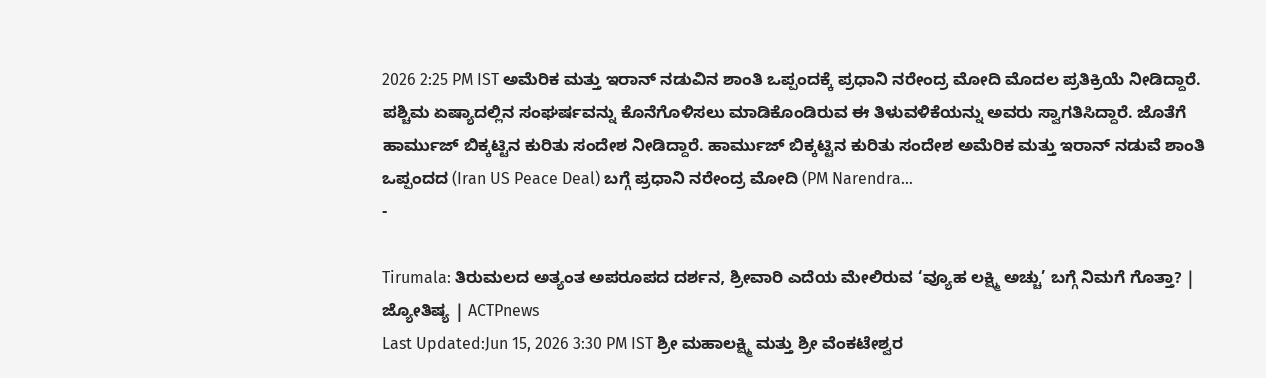2026 2:25 PM IST ಅಮೆರಿಕ ಮತ್ತು ಇರಾನ್ ನಡುವಿನ ಶಾಂತಿ ಒಪ್ಪಂದಕ್ಕೆ ಪ್ರಧಾನಿ ನರೇಂದ್ರ ಮೋದಿ ಮೊದಲ ಪ್ರತಿಕ್ರಿಯೆ ನೀಡಿದ್ದಾರೆ. ಪಶ್ಚಿಮ ಏಷ್ಯಾದಲ್ಲಿನ ಸಂಘರ್ಷವನ್ನು ಕೊನೆಗೊಳಿಸಲು ಮಾಡಿಕೊಂಡಿರುವ ಈ ತಿಳುವಳಿಕೆಯನ್ನು ಅವರು ಸ್ವಾಗತಿಸಿದ್ದಾರೆ. ಜೊತೆಗೆ ಹಾರ್ಮುಜ್ ಬಿಕ್ಕಟ್ಟಿನ ಕುರಿತು ಸಂದೇಶ ನೀಡಿದ್ದಾರೆ. ಹಾರ್ಮುಜ್ ಬಿಕ್ಕಟ್ಟಿನ ಕುರಿತು ಸಂದೇಶ ಅಮೆರಿಕ ಮತ್ತು ಇರಾನ್ ನಡುವೆ ಶಾಂತಿ ಒಪ್ಪಂದದ (Iran US Peace Deal) ಬಗ್ಗೆ ಪ್ರಧಾನಿ ನರೇಂದ್ರ ಮೋದಿ (PM Narendra…
-

Tirumala: ತಿರುಮಲದ ಅತ್ಯಂತ ಅಪರೂಪದ ದರ್ಶನ, ಶ್ರೀವಾರಿ ಎದೆಯ ಮೇಲಿರುವ ‘ವ್ಯೂಹ ಲಕ್ಷ್ಮಿ ಅಚ್ಚು’ ಬಗ್ಗೆ ನಿಮಗೆ ಗೊತ್ತಾ? | ಜ್ಯೋತಿಷ್ಯ | ACTPnews
Last Updated:Jun 15, 2026 3:30 PM IST ಶ್ರೀ ಮಹಾಲಕ್ಷ್ಮಿ ಮತ್ತು ಶ್ರೀ ವೆಂಕಟೇಶ್ವರ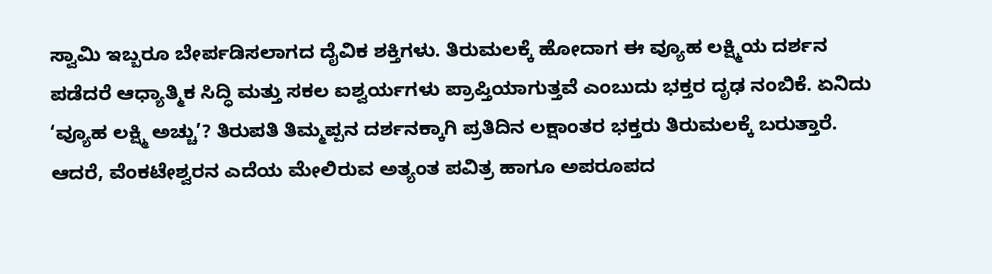ಸ್ವಾಮಿ ಇಬ್ಬರೂ ಬೇರ್ಪಡಿಸಲಾಗದ ದೈವಿಕ ಶಕ್ತಿಗಳು. ತಿರುಮಲಕ್ಕೆ ಹೋದಾಗ ಈ ವ್ಯೂಹ ಲಕ್ಷ್ಮಿಯ ದರ್ಶನ ಪಡೆದರೆ ಆಧ್ಯಾತ್ಮಿಕ ಸಿದ್ಧಿ ಮತ್ತು ಸಕಲ ಐಶ್ವರ್ಯಗಳು ಪ್ರಾಪ್ತಿಯಾಗುತ್ತವೆ ಎಂಬುದು ಭಕ್ತರ ದೃಢ ನಂಬಿಕೆ. ಏನಿದು ‘ವ್ಯೂಹ ಲಕ್ಷ್ಮಿ ಅಚ್ಚು’? ತಿರುಪತಿ ತಿಮ್ಮಪ್ಪನ ದರ್ಶನಕ್ಕಾಗಿ ಪ್ರತಿದಿನ ಲಕ್ಷಾಂತರ ಭಕ್ತರು ತಿರುಮಲಕ್ಕೆ ಬರುತ್ತಾರೆ. ಆದರೆ, ವೆಂಕಟೇಶ್ವರನ ಎದೆಯ ಮೇಲಿರುವ ಅತ್ಯಂತ ಪವಿತ್ರ ಹಾಗೂ ಅಪರೂಪದ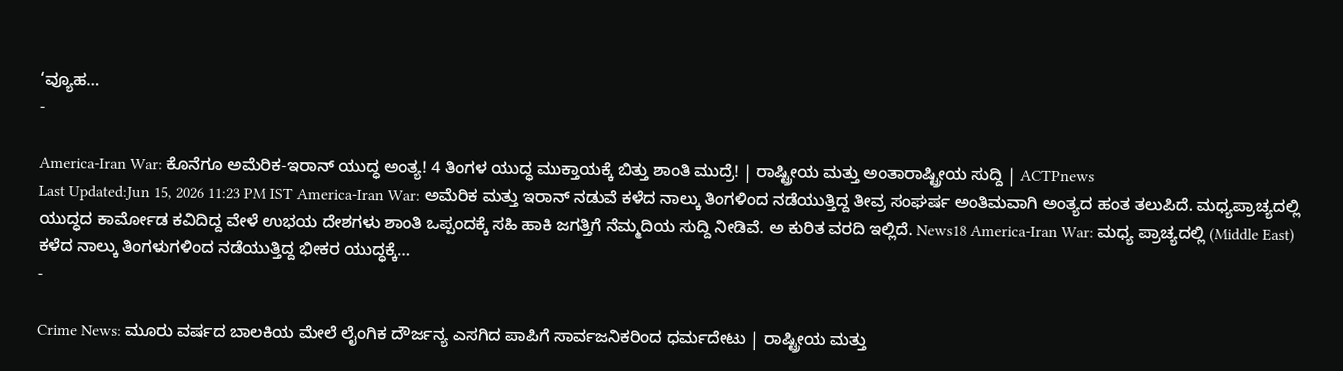‘ವ್ಯೂಹ…
-

America-Iran War: ಕೊನೆಗೂ ಅಮೆರಿಕ-ಇರಾನ್ ಯುದ್ಧ ಅಂತ್ಯ! 4 ತಿಂಗಳ ಯುದ್ಧ ಮುಕ್ತಾಯಕ್ಕೆ ಬಿತ್ತು ಶಾಂತಿ ಮುದ್ರೆ! | ರಾಷ್ಟ್ರೀಯ ಮತ್ತು ಅಂತಾರಾಷ್ಟ್ರೀಯ ಸುದ್ದಿ | ACTPnews
Last Updated:Jun 15, 2026 11:23 PM IST America-Iran War: ಅಮೆರಿಕ ಮತ್ತು ಇರಾನ್ ನಡುವೆ ಕಳೆದ ನಾಲ್ಕು ತಿಂಗಳಿಂದ ನಡೆಯುತ್ತಿದ್ದ ತೀವ್ರ ಸಂಘರ್ಷ ಅಂತಿಮವಾಗಿ ಅಂತ್ಯದ ಹಂತ ತಲುಪಿದೆ. ಮಧ್ಯಪ್ರಾಚ್ಯದಲ್ಲಿ ಯುದ್ಧದ ಕಾರ್ಮೋಡ ಕವಿದಿದ್ದ ವೇಳೆ ಉಭಯ ದೇಶಗಳು ಶಾಂತಿ ಒಪ್ಪಂದಕ್ಕೆ ಸಹಿ ಹಾಕಿ ಜಗತ್ತಿಗೆ ನೆಮ್ಮದಿಯ ಸುದ್ದಿ ನೀಡಿವೆ. ಅ ಕುರಿತ ವರದಿ ಇಲ್ಲಿದೆ. News18 America-Iran War: ಮಧ್ಯ ಪ್ರಾಚ್ಯದಲ್ಲಿ (Middle East) ಕಳೆದ ನಾಲ್ಕು ತಿಂಗಳುಗಳಿಂದ ನಡೆಯುತ್ತಿದ್ದ ಭೀಕರ ಯುದ್ಧಕ್ಕೆ…
-

Crime News: ಮೂರು ವರ್ಷದ ಬಾಲಕಿಯ ಮೇಲೆ ಲೈಂಗಿಕ ದೌರ್ಜನ್ಯ ಎಸಗಿದ ಪಾಪಿಗೆ ಸಾರ್ವಜನಿಕರಿಂದ ಧರ್ಮದೇಟು | ರಾಷ್ಟ್ರೀಯ ಮತ್ತು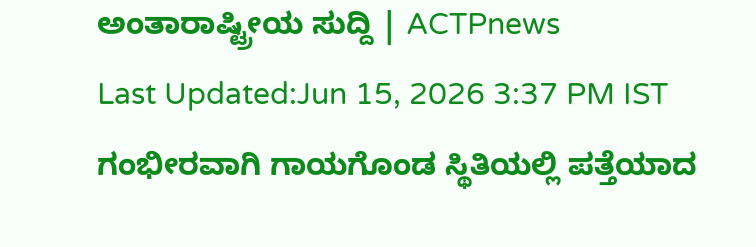ಅಂತಾರಾಷ್ಟ್ರೀಯ ಸುದ್ದಿ | ACTPnews
Last Updated:Jun 15, 2026 3:37 PM IST ಗಂಭೀರವಾಗಿ ಗಾಯಗೊಂಡ ಸ್ಥಿತಿಯಲ್ಲಿ ಪತ್ತೆಯಾದ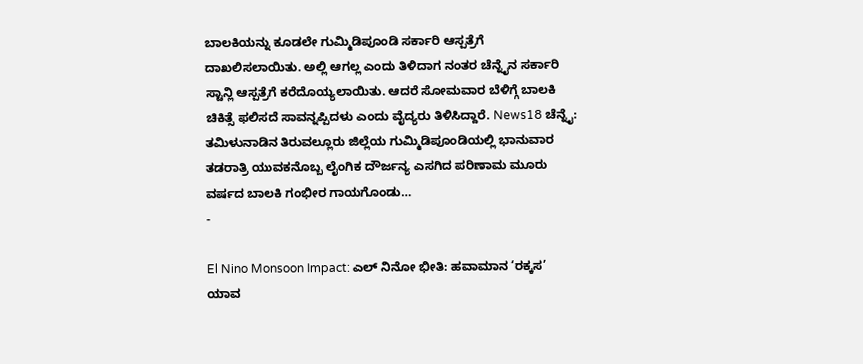ಬಾಲಕಿಯನ್ನು ಕೂಡಲೇ ಗುಮ್ಮಿಡಿಪೂಂಡಿ ಸರ್ಕಾರಿ ಆಸ್ಪತ್ರೆಗೆ ದಾಖಲಿಸಲಾಯಿತು. ಅಲ್ಲಿ ಆಗಲ್ಲ ಎಂದು ತಿಳಿದಾಗ ನಂತರ ಚೆನ್ನೈನ ಸರ್ಕಾರಿ ಸ್ಟಾನ್ಲಿ ಆಸ್ಪತ್ರೆಗೆ ಕರೆದೊಯ್ಯಲಾಯಿತು. ಆದರೆ ಸೋಮವಾರ ಬೆಳಿಗ್ಗೆ ಬಾಲಕಿ ಚಿಕಿತ್ಸೆ ಫಲಿಸದೆ ಸಾವನ್ನಪ್ಪಿದಳು ಎಂದು ವೈದ್ಯರು ತಿಳಿಸಿದ್ದಾರೆ. News18 ಚೆನ್ನೈ: ತಮಿಳುನಾಡಿನ ತಿರುವಲ್ಲೂರು ಜಿಲ್ಲೆಯ ಗುಮ್ಮಿಡಿಪೂಂಡಿಯಲ್ಲಿ ಭಾನುವಾರ ತಡರಾತ್ರಿ ಯುವಕನೊಬ್ಬ ಲೈಂಗಿಕ ದೌರ್ಜನ್ಯ ಎಸಗಿದ ಪರಿಣಾಮ ಮೂರು ವರ್ಷದ ಬಾಲಕಿ ಗಂಭೀರ ಗಾಯಗೊಂಡು…
-

El Nino Monsoon Impact: ಎಲ್ ನಿನೋ ಭೀತಿ: ಹವಾಮಾನ ‘ರಕ್ಕಸ’ ಯಾವ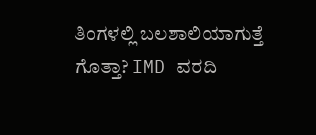ತಿಂಗಳಲ್ಲಿ ಬಲಶಾಲಿಯಾಗುತ್ತೆ ಗೊತ್ತಾ? IMD ವರದಿ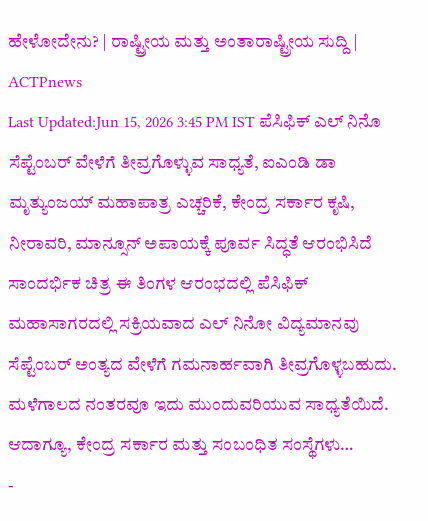ಹೇಳೋದೇನು? | ರಾಷ್ಟ್ರೀಯ ಮತ್ತು ಅಂತಾರಾಷ್ಟ್ರೀಯ ಸುದ್ದಿ | ACTPnews
Last Updated:Jun 15, 2026 3:45 PM IST ಪೆಸಿಫಿಕ್ ಎಲ್ ನಿನೊ ಸೆಪ್ಟೆಂಬರ್ ವೇಳೆಗೆ ತೀವ್ರಗೊಳ್ಳುವ ಸಾಧ್ಯತೆ, ಐಎಂಡಿ ಡಾ ಮೃತ್ಯುಂಜಯ್ ಮಹಾಪಾತ್ರ ಎಚ್ಚರಿಕೆ, ಕೇಂದ್ರ ಸರ್ಕಾರ ಕೃಷಿ, ನೀರಾವರಿ, ಮಾನ್ಸೂನ್ ಅಪಾಯಕ್ಕೆ ಪೂರ್ವ ಸಿದ್ಧತೆ ಆರಂಭಿಸಿದೆ ಸಾಂದರ್ಭಿಕ ಚಿತ್ರ ಈ ತಿಂಗಳ ಆರಂಭದಲ್ಲಿ ಪೆಸಿಫಿಕ್ ಮಹಾಸಾಗರದಲ್ಲಿ ಸಕ್ರಿಯವಾದ ಎಲ್ ನಿನೋ ವಿದ್ಯಮಾನವು ಸೆಪ್ಟೆಂಬರ್ ಅಂತ್ಯದ ವೇಳೆಗೆ ಗಮನಾರ್ಹವಾಗಿ ತೀವ್ರಗೊಳ್ಳಬಹುದು. ಮಳೆಗಾಲದ ನಂತರವೂ ಇದು ಮುಂದುವರಿಯುವ ಸಾಧ್ಯತೆಯಿದೆ. ಆದಾಗ್ಯೂ, ಕೇಂದ್ರ ಸರ್ಕಾರ ಮತ್ತು ಸಂಬಂಧಿತ ಸಂಸ್ಥೆಗಳು…
-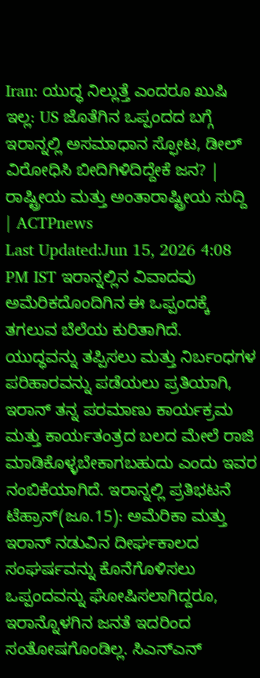Iran: ಯುದ್ಧ ನಿಲ್ಲುತ್ತೆ ಎಂದರೂ ಖುಷಿ ಇಲ್ಲ: US ಜೊತೆಗಿನ ಒಪ್ಪಂದದ ಬಗ್ಗೆ ಇರಾನ್ನಲ್ಲಿ ಅಸಮಾಧಾನ ಸ್ಫೋಟ, ಡೀಲ್ ವಿರೋಧಿಸಿ ಬೀದಿಗಿಳಿದಿದ್ದೇಕೆ ಜನ? | ರಾಷ್ಟ್ರೀಯ ಮತ್ತು ಅಂತಾರಾಷ್ಟ್ರೀಯ ಸುದ್ದಿ | ACTPnews
Last Updated:Jun 15, 2026 4:08 PM IST ಇರಾನ್ನಲ್ಲಿನ ವಿವಾದವು ಅಮೆರಿಕದೊಂದಿಗಿನ ಈ ಒಪ್ಪಂದಕ್ಕೆ ತಗಲುವ ಬೆಲೆಯ ಕುರಿತಾಗಿದೆ. ಯುದ್ಧವನ್ನು ತಪ್ಪಿಸಲು ಮತ್ತು ನಿರ್ಬಂಧಗಳ ಪರಿಹಾರವನ್ನು ಪಡೆಯಲು ಪ್ರತಿಯಾಗಿ, ಇರಾನ್ ತನ್ನ ಪರಮಾಣು ಕಾರ್ಯಕ್ರಮ ಮತ್ತು ಕಾರ್ಯತಂತ್ರದ ಬಲದ ಮೇಲೆ ರಾಜಿ ಮಾಡಿಕೊಳ್ಳಬೇಕಾಗಬಹುದು ಎಂದು ಇವರ ನಂಬಿಕೆಯಾಗಿದೆ. ಇರಾನ್ನಲ್ಲಿ ಪ್ರತಿಭಟನೆ ಟೆಹ್ರಾನ್(ಜೂ.15): ಅಮೆರಿಕಾ ಮತ್ತು ಇರಾನ್ ನಡುವಿನ ದೀರ್ಘಕಾಲದ ಸಂಘರ್ಷವನ್ನು ಕೊನೆಗೊಳಿಸಲು ಒಪ್ಪಂದವನ್ನು ಘೋಷಿಸಲಾಗಿದ್ದರೂ, ಇರಾನ್ನೊಳಗಿನ ಜನತೆ ಇದರಿಂದ ಸಂತೋಷಗೊಂಡಿಲ್ಲ. ಸಿಎನ್ಎನ್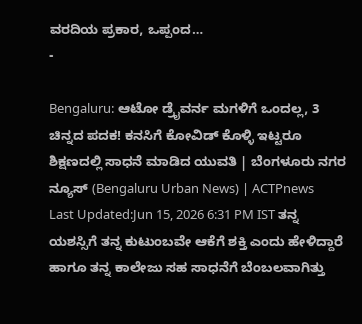ವರದಿಯ ಪ್ರಕಾರ, ಒಪ್ಪಂದ…
-

Bengaluru: ಆಟೋ ಡ್ರೈವರ್ನ ಮಗಳಿಗೆ ಒಂದಲ್ಲ, 3 ಚಿನ್ನದ ಪದಕ! ಕನಸಿಗೆ ಕೋವಿಡ್ ಕೊಳ್ಳಿ ಇಟ್ಟರೂ ಶಿಕ್ಷಣದಲ್ಲಿ ಸಾಧನೆ ಮಾಡಿದ ಯುವತಿ | ಬೆಂಗಳೂರು ನಗರ ನ್ಯೂಸ್ (Bengaluru Urban News) | ACTPnews
Last Updated:Jun 15, 2026 6:31 PM IST ತನ್ನ ಯಶಸ್ಸಿಗೆ ತನ್ನ ಕುಟುಂಬವೇ ಆಕೆಗೆ ಶಕ್ತಿ ಎಂದು ಹೇಳಿದ್ದಾರೆ ಹಾಗೂ ತನ್ನ ಕಾಲೇಜು ಸಹ ಸಾಧನೆಗೆ ಬೆಂಬಲವಾಗಿತ್ತು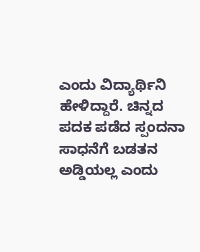ಎಂದು ವಿದ್ಯಾರ್ಥಿನಿ ಹೇಳಿದ್ದಾರೆ. ಚಿನ್ನದ ಪದಕ ಪಡೆದ ಸ್ಪಂದನಾ ಸಾಧನೆಗೆ ಬಡತನ ಅಡ್ಡಿಯಲ್ಲ ಎಂದು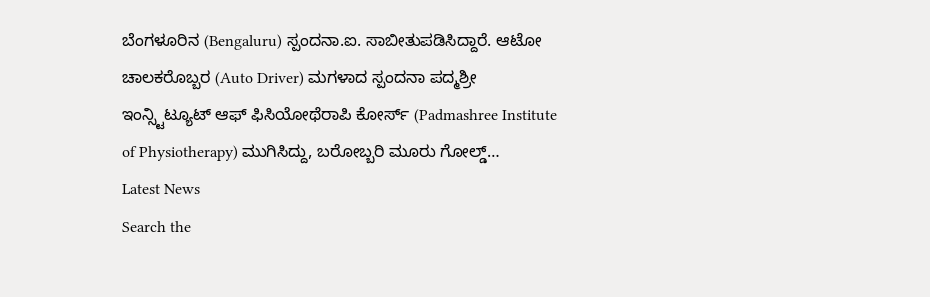ಬೆಂಗಳೂರಿನ (Bengaluru) ಸ್ಪಂದನಾ.ಐ. ಸಾಬೀತುಪಡಿಸಿದ್ದಾರೆ. ಆಟೋ ಚಾಲಕರೊಬ್ಬರ (Auto Driver) ಮಗಳಾದ ಸ್ಪಂದನಾ ಪದ್ಮಶ್ರೀ ಇಂನ್ಸ್ಟಿಟ್ಯೂಟ್ ಆಫ್ ಫಿಸಿಯೋಥೆರಾಪಿ ಕೋರ್ಸ್ (Padmashree Institute of Physiotherapy) ಮುಗಿಸಿದ್ದು, ಬರೋಬ್ಬರಿ ಮೂರು ಗೋಲ್ಡ್…
Latest News
Search the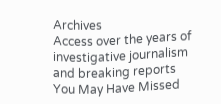Archives
Access over the years of investigative journalism and breaking reports
You May Have Missed